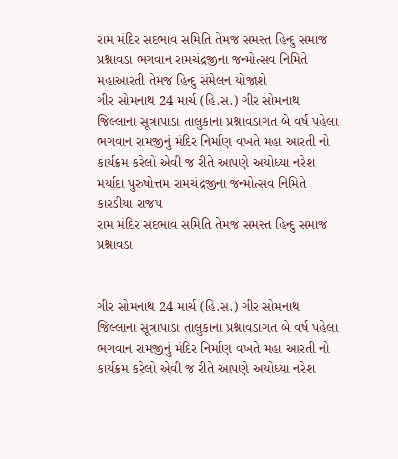રામ મંદિર સદભાવ સમિતિ તેમજ સમસ્ત હિન્દુ સમાજ પ્રશ્નાવડા ભગવાન રામચંદ્રજીના જન્મોત્સવ નિમિતે મહાઆરતી તેમજ હિન્દુ સંમેલન યોજાશે
ગીર સોમનાથ 24 માર્ચ (હિ.સ.) ગીર સોમનાથ જિલ્લાના સૂત્રાપાડા તાલુકાના પ્રશ્નાવડાગત બે વર્ષ પહેલા ભગવાન રામજીનું મંદિર નિર્માણ વખતે મહા આરતી નો કાર્યક્રમ કરેલો એવી જ રીતે આપણે અયોધ્યા નરેશ મર્યાદા પુરુષોત્તમ રામચંદ્રજીના જન્મોત્સવ નિમિતે કારડીયા રાજપ
રામ મંદિર સદભાવ સમિતિ તેમજ સમસ્ત હિન્દુ સમાજ પ્રશ્નાવડા


ગીર સોમનાથ 24 માર્ચ (હિ.સ.) ગીર સોમનાથ જિલ્લાના સૂત્રાપાડા તાલુકાના પ્રશ્નાવડાગત બે વર્ષ પહેલા ભગવાન રામજીનું મંદિર નિર્માણ વખતે મહા આરતી નો કાર્યક્રમ કરેલો એવી જ રીતે આપણે અયોધ્યા નરેશ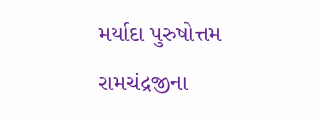મર્યાદા પુરુષોત્તમ રામચંદ્રજીના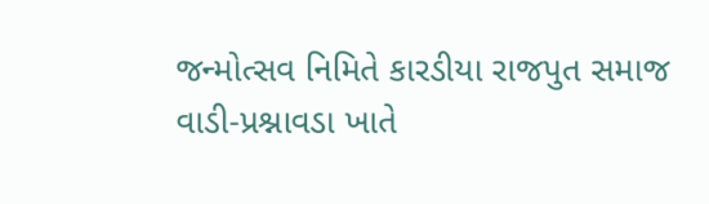જન્મોત્સવ નિમિતે કારડીયા રાજપુત સમાજ વાડી-પ્રશ્નાવડા ખાતે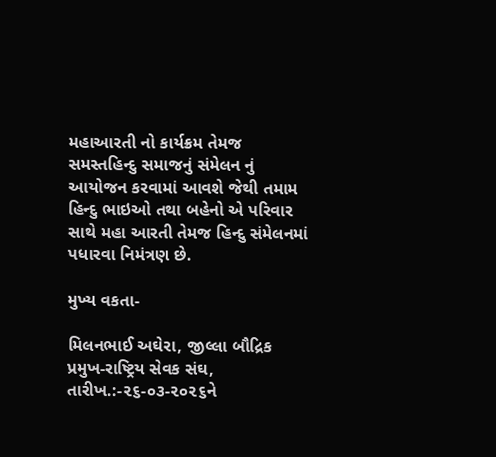મહાઆરતી નો કાર્યક્રમ તેમજ સમસ્તહિન્દુ સમાજનું સંમેલન નું આયોજન કરવામાં આવશે જેથી તમામ હિન્દુ ભાઇઓ તથા બહેનો એ પરિવાર સાથે મહા આરતી તેમજ હિન્દુ સંમેલનમાં પધારવા નિમંત્રણ છે.

મુખ્ય વકતા-

મિલનભાઈ અઘેરા, જીલ્લા બૌદ્રિક પ્રમુખ-રાષ્ટ્રિય સેવક સંઘ, તારીખ.:-૨૬-૦૩-૨૦૨૬ને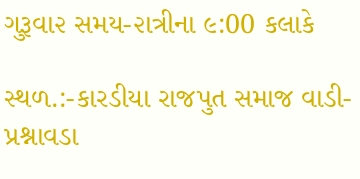ગુરૂવા૨ સમય-૨ાત્રીના ૯:00 કલાકે

સ્થળ.:-કારડીયા રાજપુત સમાજ વાડી-પ્રશ્નાવડા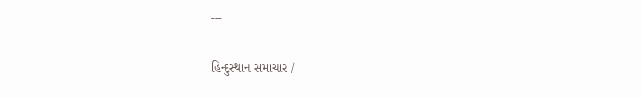---

હિન્દુસ્થાન સમાચાર /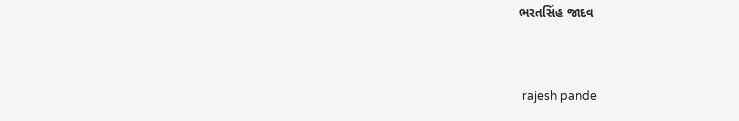ભરતસિંહ જાદવ


 rajesh pande